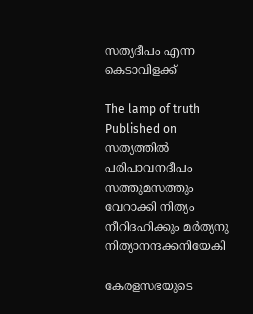സത്യദീപം എന്ന കെടാവിളക്ക്

The lamp of truth
Published on
സത്യത്തിൽ പരിപാവനദീപം സത്തുമസത്തും വേറാക്കി നിത്യം നീറിദഹിക്കും മർത്യനു നിത്യാനന്ദക്കനിയേകി

കേരളസഭയുടെ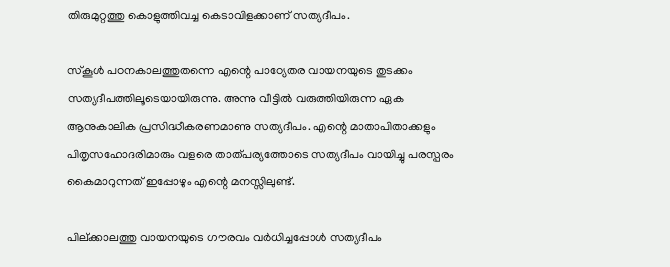തിരുമുറ്റത്തു കൊളുത്തിവച്ച കെടാവിളക്കാണ് സത്യദീപം.

സ്കൂൾ പഠനകാലത്തുതന്നെ എന്റെ പാഠ്യേതര വായനയുടെ തുടക്കം സത്യദീപത്തിലൂടെയായിരുന്നു. അന്നു വീട്ടിൽ വരുത്തിയിരുന്ന ഏക ആനുകാലിക പ്രസിദ്ധീകരണമാണു സത്യദീപം. എന്റെ മാതാപിതാക്കളും പിതൃസഹോദരിമാരും വളരെ താത്പര്യത്തോടെ സത്യദീപം വായിച്ചു പരസ്പരം കൈമാറുന്നത് ഇപ്പോഴും എന്റെ മനസ്സിലുണ്ട്.

പില്ക്കാലത്തു വായനയുടെ ഗൗരവം വർധിച്ചപ്പോൾ സത്യദീപം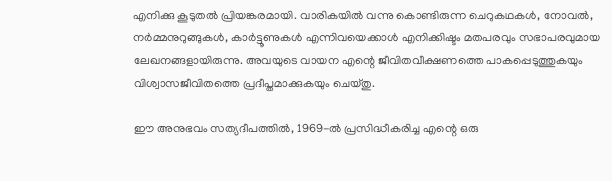എനിക്കു കൂടുതൽ പ്രിയങ്കരമായി. വാരികയിൽ വന്നു കൊണ്ടിരുന്ന ചെറുകഥകൾ, നോവൽ, നർമ്മനുറുങ്ങുകൾ, കാർട്ടൂണുകൾ എന്നിവയെക്കാൾ എനിക്കിഷ്ടം മതപരവും സഭാപരവുമായ ലേഖനങ്ങളായിരുന്നു. അവയുടെ വായന എന്റെ ജീവിതവീക്ഷണത്തെ പാകപ്പെടുത്തുകയും വിശ്വാസജീവിതത്തെ പ്രദീപ്തമാക്കുകയും ചെയ്തു.

ഈ അനുഭവം സത്യദീപത്തിൽ, 1969-ൽ പ്രസിദ്ധീകരിച്ച എന്റെ ഒരു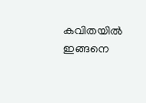കവിതയിൽ ഇങ്ങനെ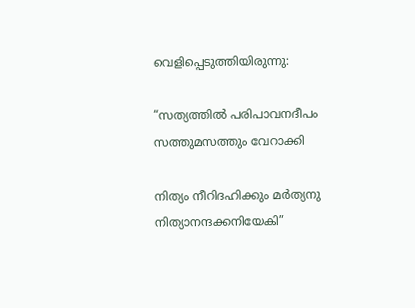വെളിപ്പെടുത്തിയിരുന്നു:

“സത്യത്തിൽ പരിപാവനദീപം സത്തുമസത്തും വേറാക്കി

നിത്യം നീറിദഹിക്കും മർത്യനു നിത്യാനന്ദക്കനിയേകി”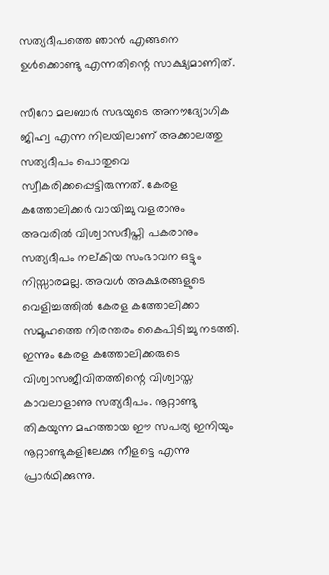സത്യദീപത്തെ ഞാൻ എങ്ങനെ ഉൾക്കൊണ്ടു എന്നതിന്റെ സാക്ഷ്യമാണിത്.

സീറോ മലബാർ സഭയുടെ അനൗദ്യോഗിക ജിഹ്വ എന്ന നിലയിലാണ് അക്കാലത്തു സത്യദീപം പൊതുവെ സ്വീകരിക്കപ്പെട്ടിരുന്നത്. കേരള കത്തോലിക്കർ വായിച്ചു വളരാനും അവരിൽ വിശ്വാസദീപ്തി പകരാനും സത്യദീപം നല്കിയ സംഭാവന ഒട്ടും നിസ്സാരമല്ല. അവൾ അക്ഷരങ്ങളുടെ വെളിച്ചത്തിൽ കേരള കത്തോലിക്കാ സമൂഹത്തെ നിരന്തരം കൈപിടിച്ചു നടത്തി. ഇന്നും കേരള കത്തോലിക്കരുടെ വിശ്വാസജീവിതത്തിന്റെ വിശ്വാസ്ത കാവലാളാണു സത്യദീപം. നൂറ്റാണ്ടു തികയുന്ന മഹത്തായ ഈ സപര്യ ഇനിയും നൂറ്റാണ്ടുകളിലേക്കു നീളട്ടെ എന്നു പ്രാർഥിക്കുന്നു.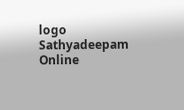logo
Sathyadeepam Online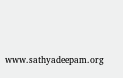www.sathyadeepam.org